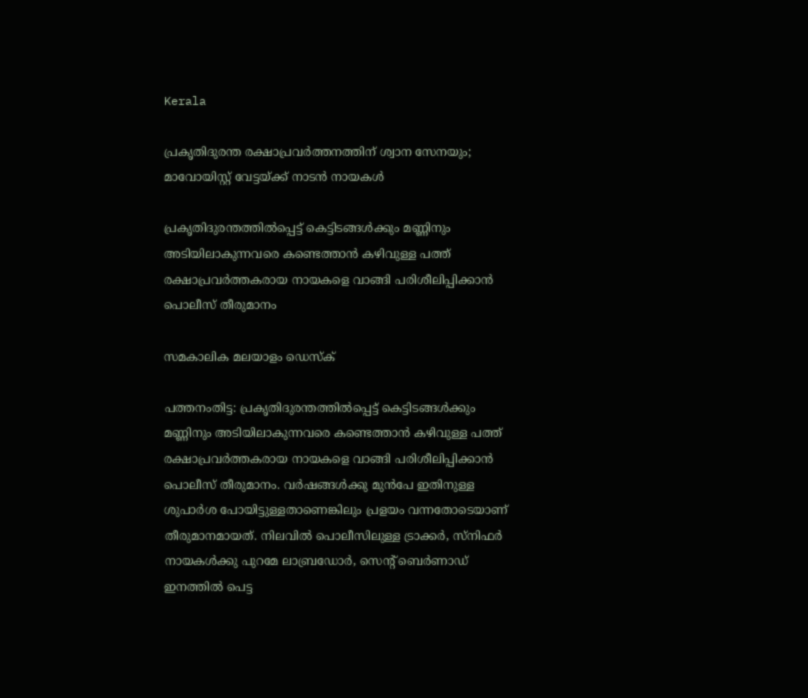Kerala

പ്രകൃതിദുരന്ത രക്ഷാപ്രവർത്തനത്തിന് ശ്വാന സേനയും; മാവോയിസ്റ്റ് വേട്ടയ്ക്ക് നാടൻ നായകൾ

പ്രകൃതിദുരന്തത്തിൽപ്പെട്ട് കെട്ടിടങ്ങൾക്കും മണ്ണിനും അടിയിലാകുന്നവരെ കണ്ടെത്താൻ കഴിവുള്ള പത്ത് രക്ഷാപ്രവർത്തകരായ നായകളെ വാങ്ങി പരിശീലിപ്പിക്കാൻ പൊലീസ് തീരുമാനം

സമകാലിക മലയാളം ഡെസ്ക്

പത്തനംതിട്ട: പ്രകൃതിദുരന്തത്തിൽപ്പെട്ട് കെട്ടിടങ്ങൾക്കും മണ്ണിനും അടിയിലാകുന്നവരെ കണ്ടെത്താൻ കഴിവുള്ള പത്ത് രക്ഷാപ്രവർത്തകരായ നായകളെ വാങ്ങി പരിശീലിപ്പിക്കാൻ പൊലീസ് തീരുമാനം. വർഷങ്ങൾക്കു മുൻപേ ഇതിനുള്ള ശുപാർശ പോയിട്ടുള്ളതാണെങ്കിലും പ്രളയം വന്നതോടെയാണ് തീരുമാനമായത്. നിലവിൽ പൊലീസിലുള്ള ട്രാക്കർ, സ്നിഫർ നായകൾക്കു പുറമേ ലാബ്രഡോർ, സെന്റ് ബെർണാഡ് ഇനത്തിൽ പെട്ട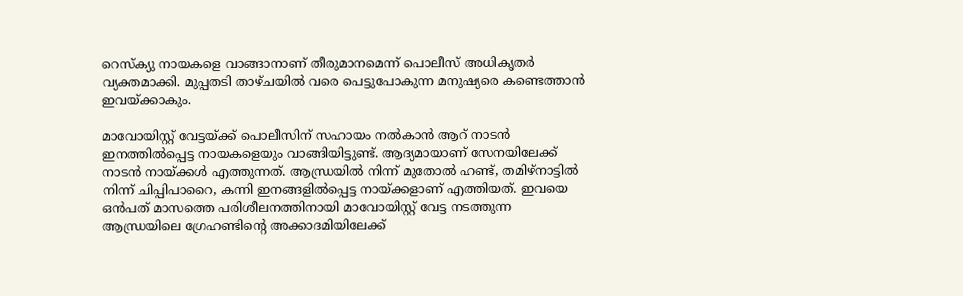റെസ്ക്യു നായകളെ വാങ്ങാനാണ് തീരുമാനമെന്ന് പൊലീസ് അധികൃതർ വ്യക്തമാക്കി. മുപ്പതടി താഴ്ചയിൽ വരെ പെട്ടുപോകുന്ന മനുഷ്യരെ കണ്ടെത്താൻ ഇവയ്ക്കാകും.

മാവോയിസ്റ്റ് വേട്ടയ്ക്ക് പൊലീസിന് സഹായം നൽകാൻ ആറ് നാടൻ ഇനത്തിൽപ്പെട്ട നായകളെയും വാങ്ങിയിട്ടുണ്ട്. ആദ്യമായാണ് സേനയിലേക്ക് നാടൻ നായ്ക്കൾ എത്തുന്നത്. ആന്ധ്രയിൽ നിന്ന് മുതോൽ ഹണ്ട്, തമിഴ്നാട്ടിൽ നിന്ന് ചിപ്പിപാറൈ, കന്നി ഇനങ്ങളിൽപ്പെട്ട നായ്ക്കളാണ് എത്തിയത്. ഇവയെ ഒൻപത് മാസത്തെ പരിശീലനത്തിനായി മാവോയിസ്റ്റ് വേട്ട നടത്തുന്ന ആന്ധ്രയിലെ ഗ്രേഹണ്ടിന്റെ അക്കാദമിയിലേക്ക്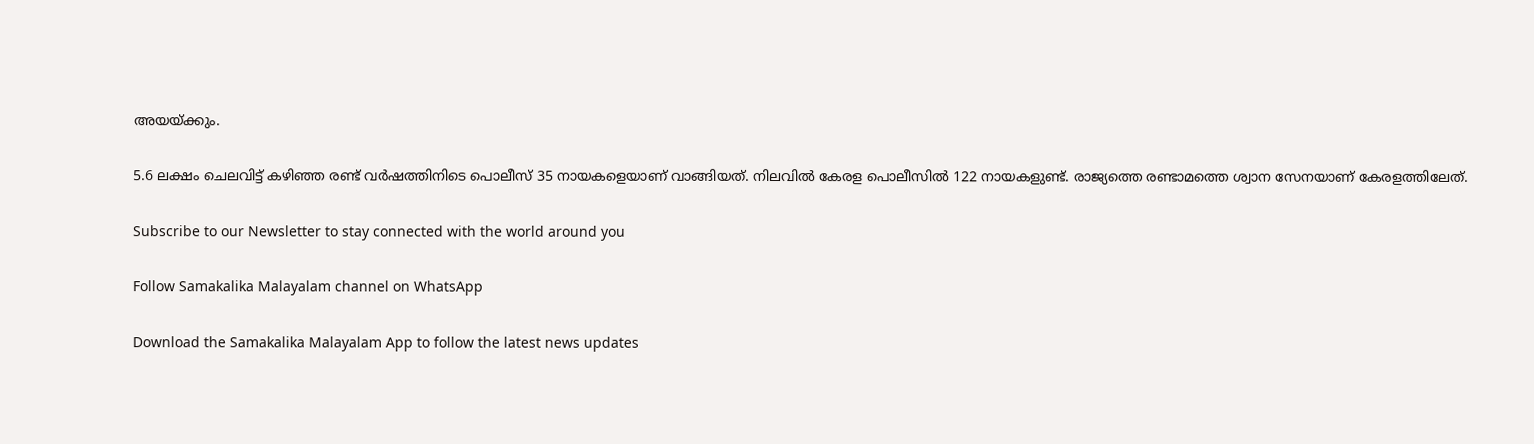അയയ്ക്കും.

5.6 ലക്ഷം ചെലവിട്ട് കഴി‍ഞ്ഞ രണ്ട് വർഷത്തിനിടെ പൊലീസ് 35 നായകളെയാണ് വാങ്ങിയത്. നിലവിൽ കേരള പൊലീസിൽ 122 നായകളുണ്ട്. രാജ്യത്തെ രണ്ടാമത്തെ ശ്വാന സേനയാണ് കേരളത്തിലേത്.

Subscribe to our Newsletter to stay connected with the world around you

Follow Samakalika Malayalam channel on WhatsApp

Download the Samakalika Malayalam App to follow the latest news updates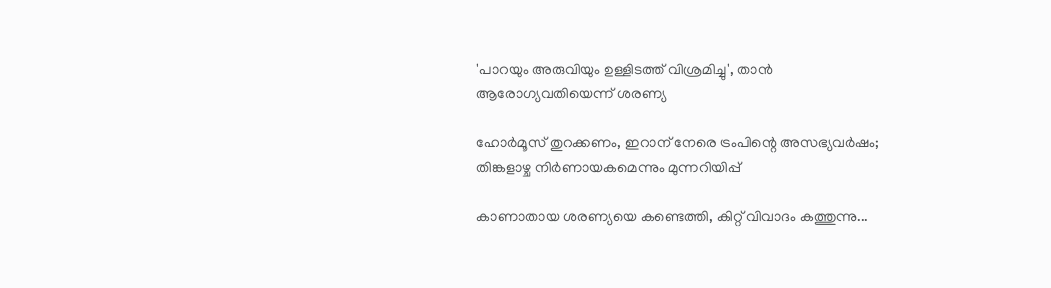'പാറയും അരുവിയും ഉള്ളിടത്ത് വിശ്രമിച്ചു', താന്‍ ആരോഗ്യവതിയെന്ന് ശരണ്യ

ഹോര്‍മൂസ് തുറക്കണം, ഇറാന് നേരെ ട്രംപിന്റെ അസഭ്യവര്‍ഷം; തിങ്കളാഴ്ച നിര്‍ണായകമെന്നും മുന്നറിയിപ്പ്

കാണാതായ ശരണ്യയെ കണ്ടെത്തി, കിറ്റ് വിവാദം കത്തുന്നു...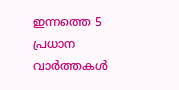ഇന്നത്തെ 5 പ്രധാന വാർത്തകൾ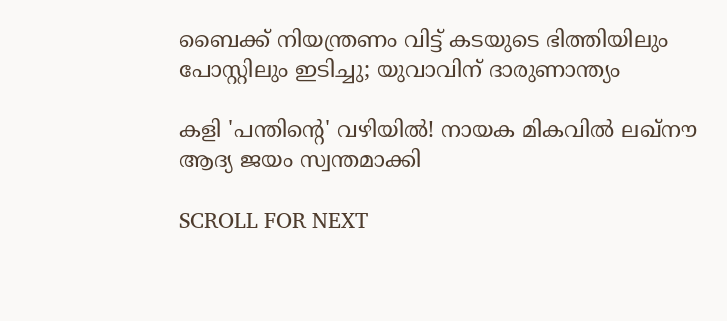ബൈക്ക് നിയന്ത്രണം വിട്ട് കടയുടെ ഭിത്തിയിലും പോസ്റ്റിലും ഇടിച്ചു; യുവാവിന് ദാരുണാന്ത്യം

കളി 'പന്തിന്റെ' വഴിയില്‍! നായക മികവില്‍ ലഖ്‌നൗ ആദ്യ ജയം സ്വന്തമാക്കി

SCROLL FOR NEXT